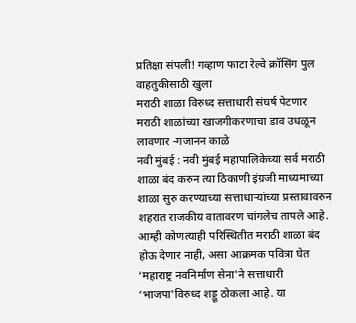प्रतिक्षा संपली! गव्हाण फाटा रेल्वे क्रॉसिंग पुल वाहतुकीसाठी खुला
मराठी शाळा विरुध्द सत्ताधारी संघर्ष पेटणार
मराठी शाळांच्या खाजगीकरणाचा डाव उधळून लावणार -गजानन काळे
नवी मुंबई : नवी मुंबई महापालिकेच्या सर्व मराठी शाळा बंद करुन त्या ठिकाणी इंग्रजी माध्यमाच्या शाळा सुरु करण्याच्या सत्ताधाऱ्यांच्या प्रस्तावावरुन शहरात राजकीय वातावरण चांगलेच तापले आहे. आम्ही कोणत्याही परिस्थितीत मराठी शाळा बंद होऊ देणार नाही, असा आक्रमक पवित्रा घेत ‘महाराष्ट्र नवनिर्माण सेना'ने सत्ताधारी ‘भाजपा'विरुध्द शड्डू ठोकला आहे. या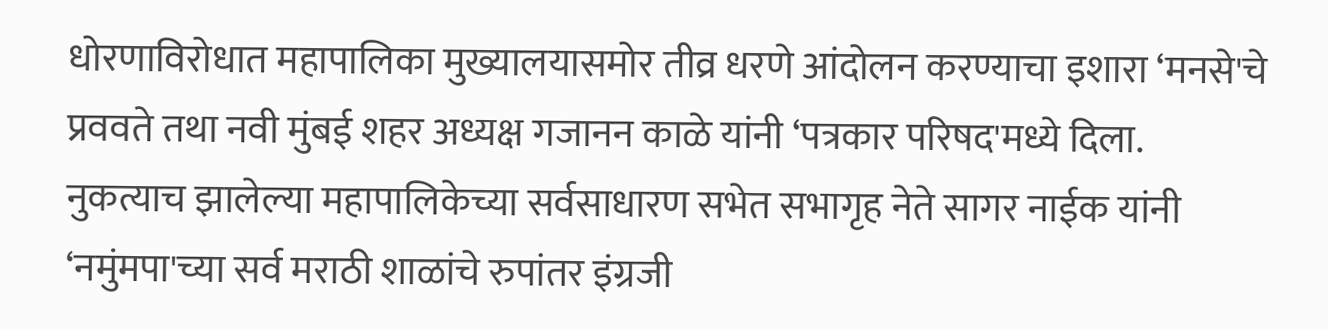धोरणाविरोधात महापालिका मुख्यालयासमोर तीव्र धरणे आंदोलन करण्याचा इशारा ‘मनसे'चे प्रववते तथा नवी मुंबई शहर अध्यक्ष गजानन काळे यांनी ‘पत्रकार परिषद'मध्ये दिला.
नुकत्याच झालेल्या महापालिकेच्या सर्वसाधारण सभेत सभागृह नेते सागर नाईक यांनी ‘नमुंमपा'च्या सर्व मराठी शाळांचे रुपांतर इंग्रजी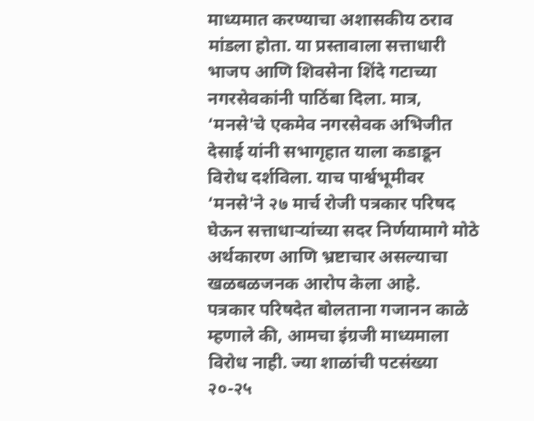माध्यमात करण्याचा अशासकीय ठराव मांडला होता. या प्रस्तावाला सत्ताधारी भाजप आणि शिवसेना शिंदे गटाच्या नगरसेवकांनी पाठिंबा दिला. मात्र, ‘मनसे'चे एकमेव नगरसेवक अभिजीत देसाई यांनी सभागृहात याला कडाडून विरोध दर्शविला. याच पार्श्वभूमीवर ‘मनसे'ने २७ मार्च रोजी पत्रकार परिषद घेऊन सत्ताधाऱ्यांच्या सदर निर्णयामागे मोठे अर्थकारण आणि भ्रष्टाचार असल्याचा खळबळजनक आरोप केला आहे.
पत्रकार परिषदेत बोलताना गजानन काळे म्हणाले की, आमचा इंग्रजी माध्यमाला विरोध नाही. ज्या शाळांची पटसंख्या २०-२५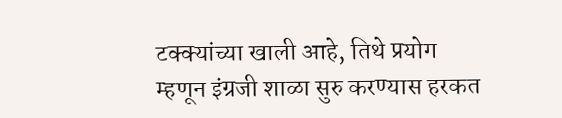टक्क्यांच्या खाली आहे, तिथे प्रयोग म्हणून इंग्रजी शाळा सुरु करण्यास हरकत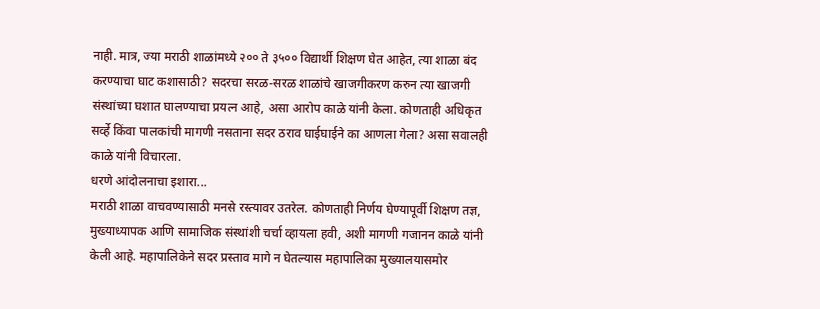नाही. मात्र, ज्या मराठी शाळांमध्ये २०० ते ३५०० विद्यार्थी शिक्षण घेत आहेत, त्या शाळा बंद करण्याचा घाट कशासाठी? सदरचा सरळ-सरळ शाळांचे खाजगीकरण करुन त्या खाजगी संस्थांच्या घशात घालण्याचा प्रयत्न आहे, असा आरोप काळे यांनी केला. कोणताही अधिकृत सर्व्हे किंवा पालकांची मागणी नसताना सदर ठराव घाईघाईने का आणला गेला? असा सवालही काळे यांनी विचारला.
धरणे आंदोलनाचा इशारा...
मराठी शाळा वाचवण्यासाठी मनसे रस्त्यावर उतरेल. कोणताही निर्णय घेण्यापूर्वी शिक्षण तज्ञ, मुख्याध्यापक आणि सामाजिक संस्थांशी चर्चा व्हायला हवी, अशी मागणी गजानन काळे यांनी केली आहे. महापालिकेने सदर प्रस्ताव मागे न घेतल्यास महापालिका मुख्यालयासमोर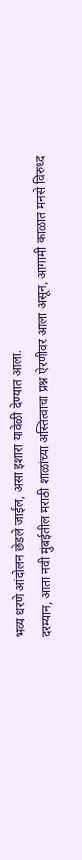भव्य धरणे आंदोलन छेडले जाईल, असा इशारा यावेळी देण्यात आला.
दरम्यान, आता नवी मुंबईतील मराठी शाळांच्या अस्तित्वाचा प्रश्न ऐरणीवर आला असून, आगामी काळात मनसे विरुध्द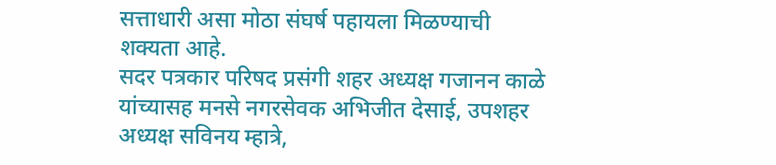सत्ताधारी असा मोठा संघर्ष पहायला मिळण्याची शक्यता आहे.
सदर पत्रकार परिषद प्रसंगी शहर अध्यक्ष गजानन काळे यांच्यासह मनसे नगरसेवक अभिजीत देसाई, उपशहर अध्यक्ष सविनय म्हात्रे,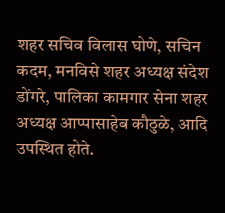शहर सचिव विलास घोणे, सचिन कदम, मनविसे शहर अध्यक्ष संदेश डोंगरे, पालिका कामगार सेना शहर अध्यक्ष आप्पासाहेब कौठुळे, आदि उपस्थित होते.